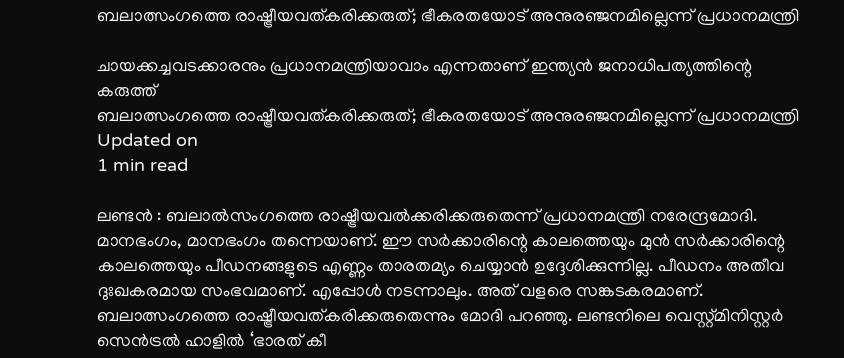ബലാത്സംഗത്തെ രാഷ്ട്രീയവത്കരിക്കരുത്; ഭീകരതയോട് അനുരഞ്ജനമില്ലെന്ന് പ്രധാനമന്ത്രി

ചായക്കച്ചവടക്കാരനും പ്രധാനമന്ത്രിയാവാം എന്നതാണ് ഇന്ത്യൻ ജനാധിപത്യത്തിന്റെ കരുത്ത്
ബലാത്സംഗത്തെ രാഷ്ട്രീയവത്കരിക്കരുത്; ഭീകരതയോട് അനുരഞ്ജനമില്ലെന്ന് പ്രധാനമന്ത്രി
Updated on
1 min read

ലണ്ടൻ : ബലാൽസംഗത്തെ രാഷ്ട്രീയവൽക്കരിക്കരുതെന്ന് പ്രധാനമന്ത്രി നരേന്ദ്രമോദി.  മാനഭംഗം, മാനഭംഗം തന്നെയാണ്. ഈ സർക്കാരിന്റെ കാലത്തെയും മുൻ സർക്കാരിന്റെ കാലത്തെയും പീഡനങ്ങളുടെ എണ്ണം താരതമ്യം ചെയ്യാൻ ഉദ്ദേശിക്കുന്നില്ല. പീഡനം അതീവ ദുഃഖകരമായ സംഭവമാണ്. എപ്പോൾ നടന്നാലും. അത് വളരെ സങ്കടകരമാണ്. ബലാത്സംഗത്തെ രാഷ്ട്രീയവത്കരിക്കരുതെന്നും മോദി പറഞ്ഞു. ലണ്ടനിലെ വെസ്റ്റ്മിനിസ്റ്റര്‍ സെന്‍ട്രല്‍ ഹാളില്‍ ‘ഭാരത് കീ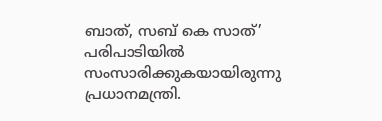ബാത്, സബ്‌ കെ സാത്’ പരിപാടിയിൽ സംസാരിക്കുകയായിരുന്നു പ്രധാനമന്ത്രി.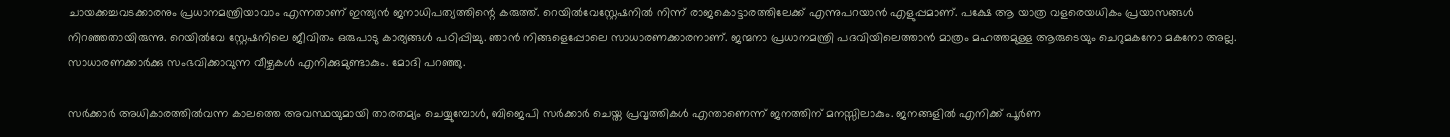ചായക്കച്ചവടക്കാരനും പ്രധാനമന്ത്രിയാവാം എന്നതാണ് ഇന്ത്യൻ ജനാധിപത്യത്തിന്റെ കരുത്ത്. റെയില്‍വേസ്റ്റേഷനില്‍ നിന്ന് രാജകൊട്ടാരത്തിലേക്ക് എന്നുപറയാന്‍ എളുപ്പമാണ്. പക്ഷേ ആ യാത്ര വളരെയധികം പ്രയാസങ്ങള്‍ നിറഞ്ഞതായിരുന്നു. റെയില്‍വേ സ്റ്റേഷനിലെ ജീവിതം ഒരുപാടു കാര്യങ്ങൾ പഠിപ്പിച്ചു. ഞാൻ നിങ്ങളെപ്പോലെ സാധാരണക്കാരനാണ്. ജന്മനാ പ്രധാനമന്ത്രി പദവിയിലെത്താൻ മാത്രം മഹത്തമുള്ള ആരുടെയും ചെറുമകനോ മകനോ അല്ല. സാധാരണക്കാർക്കു സംഭവിക്കാവുന്ന വീഴ്ചകൾ എനിക്കുമുണ്ടാകും. മോദി പറഞ്ഞു.

സർക്കാർ അധികാരത്തിൽവന്ന കാലത്തെ അവസ്ഥയുമായി താരതമ്യം ചെയ്യുമ്പോൾ, ബിജെപി സർക്കാർ ചെയ്ത പ്രവൃത്തികൾ എന്താണെന്ന് ജനത്തിന് മനസ്സിലാകും. ജനങ്ങളിൽ എനിക്ക് പൂർണ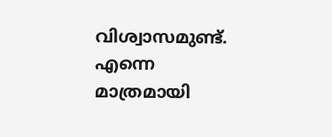വിശ്വാസമുണ്ട്. എന്നെ മാത്രമായി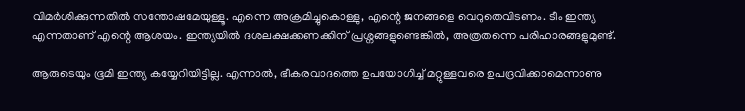വിമർശിക്കുന്നതിൽ സന്തോഷമേയുള്ളൂ. എന്നെ അക്രമിച്ചുകൊള്ളു, എന്റെ ജനങ്ങളെ വെറുതെവിടണം. ടീം ഇന്ത്യ എന്നതാണ് എന്റെ ആശയം. ഇന്ത്യയിൽ ദശലക്ഷക്കണക്കിന് പ്രശ്നങ്ങളുണ്ടെങ്കിൽ, അത്രതന്നെ പരിഹാരങ്ങളുമുണ്ട്.

ആരുടെയും ഭൂമി ഇന്ത്യ കയ്യേറിയിട്ടില്ല. എന്നാൽ, ഭീകരവാദത്തെ ഉപയോഗിച്ച് മറ്റുള്ളവരെ ഉപദ്രവിക്കാമെന്നാണു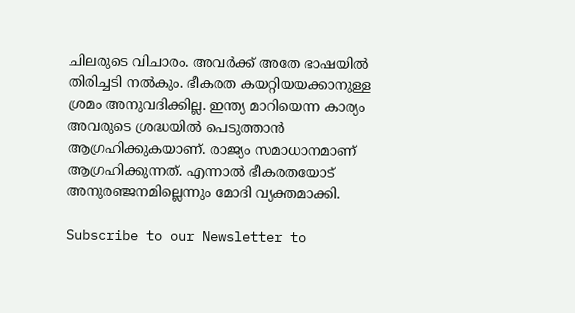ചിലരുടെ വിചാരം. അവർക്ക് അതേ ഭാഷയിൽ തിരിച്ചടി നൽകും. ഭീകരത കയറ്റിയയക്കാനുള്ള ശ്രമം അനുവദിക്കില്ല. ഇന്ത്യ മാറിയെന്ന കാര്യം അവരുടെ ശ്രദ്ധയിൽ പെടുത്താൻ ആഗ്രഹിക്കുകയാണ്. രാജ്യം സമാധാനമാണ് ആഗ്രഹിക്കുന്നത്. എന്നാൽ ഭീകരതയോട് അനുരഞ്ജനമില്ലെന്നും മോദി വ്യക്തമാക്കി.

Subscribe to our Newsletter to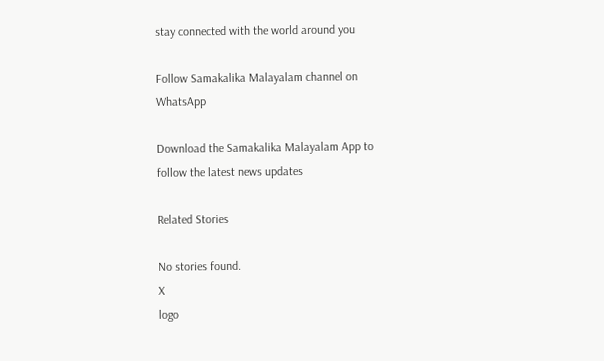stay connected with the world around you

Follow Samakalika Malayalam channel on WhatsApp

Download the Samakalika Malayalam App to follow the latest news updates

Related Stories

No stories found.
X
logo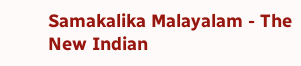Samakalika Malayalam - The New Indian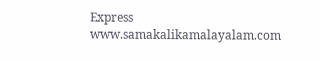Express
www.samakalikamalayalam.com